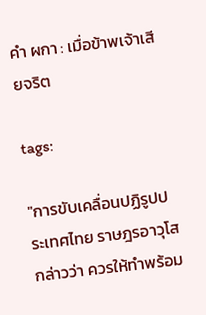คำ ผกา : เมื่อข้าพเจ้าเสียจริต

tags:

"การขับเคลื่อนปฏิรูปประเทศไทย ราษฎรอาวุโส กล่าวว่า ควรให้ทำพร้อม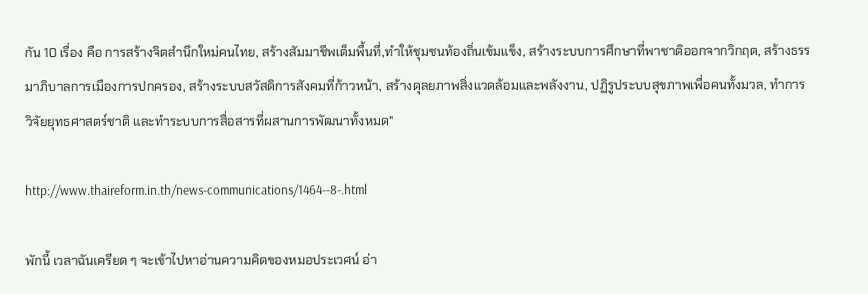กัน 10 เรื่อง คือ การสร้างจิตสำนึกใหม่คนไทย, สร้างสัมมาชีพเต็มพื้นที่,ทำให้ชุมชนท้องถิ่นเข้มแข็ง, สร้างระบบการศึกษาที่พาชาติออกจากวิกฤต, สร้างธรรมาภิบาลการเมืองการปกครอง, สร้างระบบสวัสดิการสังคมที่ก้าวหน้า, สร้างดุลยภาพสิ่งแวดล้อมและพลังงาน, ปฏิรูประบบสุขภาพเพื่อคนทั้งมวล, ทำการวิจัยยุทธศาสตร์ชาติ และทำระบบการสื่อสารที่ผสานการพัฒนาทั้งหมด"

http://www.thaireform.in.th/news-communications/1464--8-.html

พักนี้ เวลาฉันเครียด ๆ จะเข้าไปหาอ่านความคิดของหมอประเวศน์ อ่า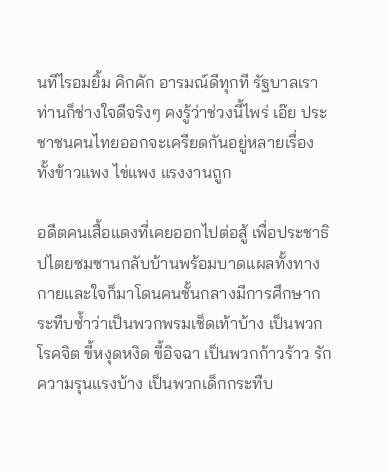นทีไรอมยิ้ม คิกคัก อารมณ์ดีทุกที รัฐบาลเราท่านก็ช่างใจดีจริงๆ คงรู้ว่าช่วงนี้ไพร่ เอ๊ย ประชาชนคนไทยออกจะเครียดกันอยู่หลายเรื่อง ทั้งข้าวแพง ไข่แพง แรงงานถูก

อดีตคนเสื้อแดงที่เคยออกไปต่อสู้ เพื่อประชาธิปไตยซมซานกลับบ้านพร้อมบาดแผลทั้งทางกายและใจก็มาโดนคนชั้นกลางมีการศึกษากระทืบซ้ำว่าเป็นพวกพรมเช็ดเท้าบ้าง เป็นพวกโรคจิต ขี้หงุดหงิด ขี้อิจฉา เป็นพวกก้าวร้าว รักความรุนแรงบ้าง เป็นพวกเด็กกระทืบ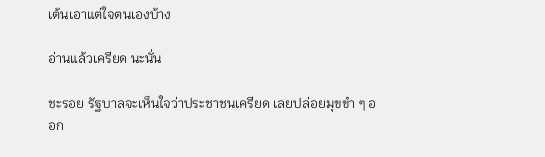เต้นเอาแต่ใจตนเองบ้าง

อ่านแล้วเครียด นะนั่น

ชะรอย รัฐบาลจะเห็นใจว่าประชาชนเครียด เลยปล่อยมุขขำ ๆ ออก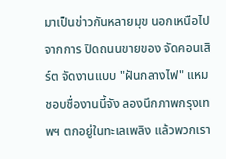มาเป็นข่าวกันหลายมุข นอกเหนือไปจากการ ปิดถนนขายของ จัดคอนเสิร์ต จัดงานแบบ "ฝันกลางไฟ" แหม ชอบชื่องานนี้จัง ลองนึกภาพกรุงเทพฯ ตกอยู่ในทะเลเพลิง แล้วพวกเรา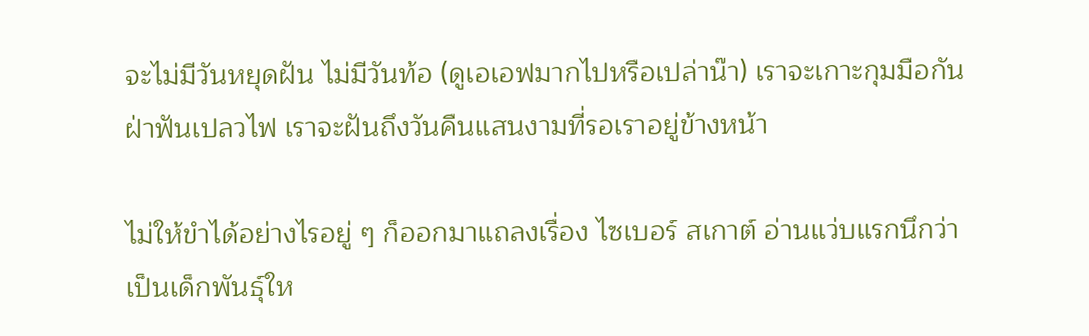จะไม่มีวันหยุดฝัน ไม่มีวันท้อ (ดูเอเอฟมากไปหรือเปล่าน๊า) เราจะเกาะกุมมือกัน ฝ่าฟันเปลวไฟ เราจะฝันถึงวันคืนแสนงามที่รอเราอยู่ข้างหน้า

ไม่ให้ขำได้อย่างไรอยู่ ๆ ก็ออกมาแถลงเรื่อง ไซเบอร์ สเกาต์ อ่านแว่บแรกนึกว่า เป็นเด็กพันธุ์ให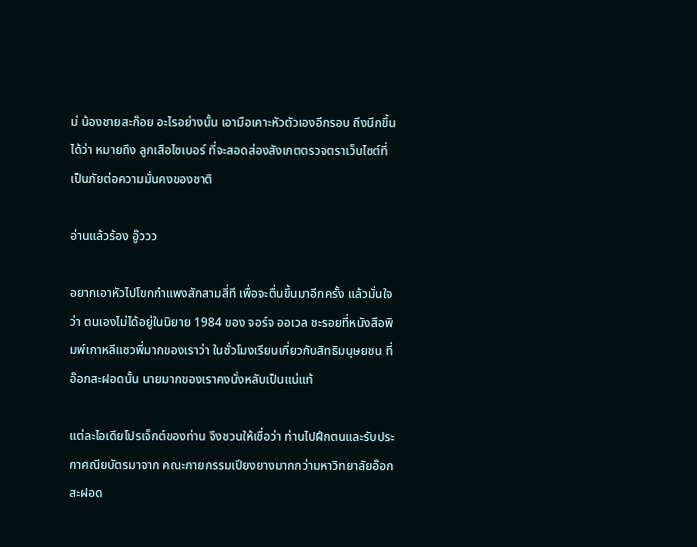ม่ น้องชายสะก๊อย อะไรอย่างนั้น เอามือเคาะหัวตัวเองอีกรอบ ถึงนึกขึ้นได้ว่า หมายถึง ลูกเสือไซเบอร์ ที่จะสอดส่องสังเกตตรวจตราเว็บไซต์ที่เป็นภัยต่อความมั่นคงของชาติ

อ่านแล้วร้อง อู๊ววว

อยากเอาหัวไปโขกกำแพงสักสามสี่ที เพื่อจะตื่นขึ้นมาอีกครั้ง แล้วมั่นใจว่า ตนเองไม่ได้อยู่ในนิยาย 1984 ของ จอร์จ ออเวล ชะรอยที่หนังสือพิมพ์เกาหลีแซวพี่มากของเราว่า ในชั่วโมงเรียนเกี่ยวกับสิทธิมนุษยชน ที่อ๊อกสะฝอดนั้น นายมากของเราคงนั่งหลับเป็นแน่แท้

แต่ละไอเดียโปรเจ็กต์ของท่าน จึงชวนให้เชื่อว่า ท่านไปฝึกตนและรับประกาศณียบัตรมาจาก คณะกายกรรมเปียงยางมากกว่ามหาวิทยาลัยอ๊อกสะฝอด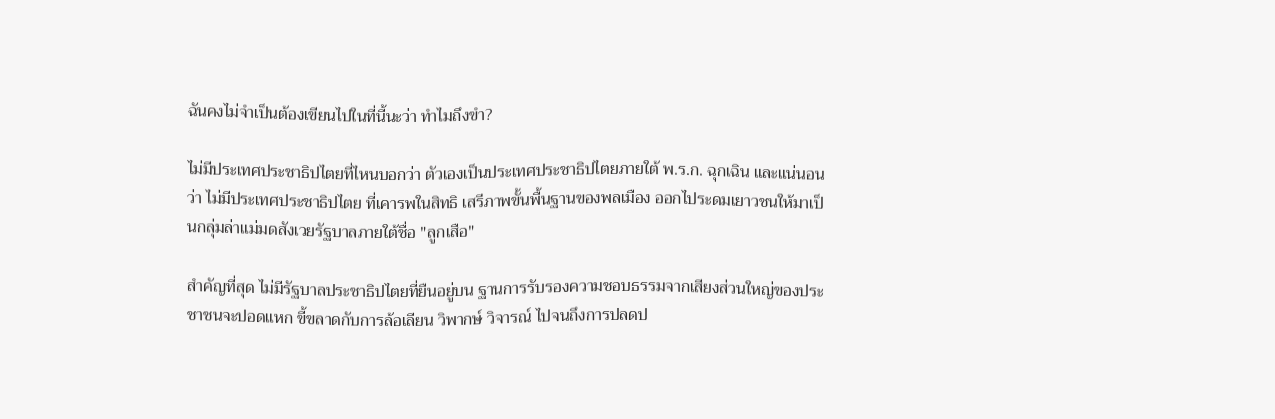ฉันคงไม่จำเป็นต้องเขียนไปในที่นี้นะว่า ทำไมถึงขำ?

ไม่มีประเทศประชาธิปไตยที่ไหนบอกว่า ตัวเองเป็นประเทศประชาธิปไตยภายใต้ พ.ร.ก. ฉุกเฉิน และแน่นอนว่า ไม่มีประเทศประชาธิปไตย ที่เคารพในสิทธิ เสรีภาพขั้นพื้นฐานของพลเมือง ออกไประดมเยาวชนให้มาเป็นกลุ่มล่าแม่มดสังเวยรัฐบาลภายใต้ชื่อ "ลูกเสือ"

สำคัญที่สุด ไม่มีรัฐบาลประชาธิปไตยที่ยืนอยู่บน ฐานการรับรองความชอบธรรมจากเสียงส่วนใหญ่ของประชาชนจะปอดแหก ขี้ขลาดกับการล้อเลียน วิพากษ์ วิจารณ์ ไปจนถึงการปลดป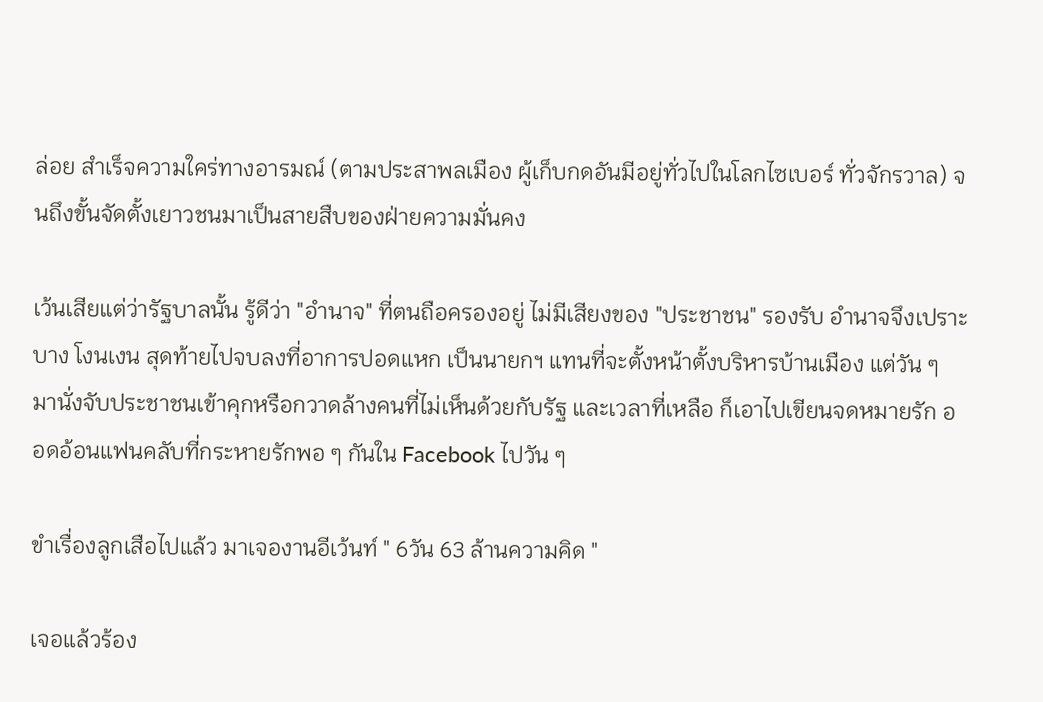ล่อย สำเร็จความใคร่ทางอารมณ์ (ตามประสาพลเมือง ผู้เก็บกดอันมีอยู่ทั่วไปในโลกไซเบอร์ ทั่วจักรวาล) จนถึงขั้นจัดตั้งเยาวชนมาเป็นสายสืบของฝ่ายความมั่นคง

เว้นเสียแต่ว่ารัฐบาลนั้น รู้ดีว่า "อำนาจ" ที่ตนถือครองอยู่ ไม่มีเสียงของ "ประชาชน" รองรับ อำนาจจึงเปราะบาง โงนเงน สุดท้ายไปจบลงที่อาการปอดแหก เป็นนายกฯ แทนที่จะตั้งหน้าตั้งบริหารบ้านเมือง แต่วัน ๆ มานั่งจับประชาชนเข้าคุกหรือกวาดล้างคนที่ไม่เห็นด้วยกับรัฐ และเวลาที่เหลือ ก็เอาไปเขียนจดหมายรัก ออดอ้อนแฟนคลับที่กระหายรักพอ ๆ กันใน Facebook ไปวัน ๆ

ขำเรื่องลูกเสือไปแล้ว มาเจองานอีเว้นท์ " 6วัน 63 ล้านความคิด "

เจอแล้วร้อง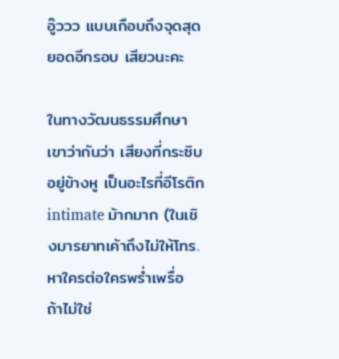อู๊ววว แบบเกือบถึงจุดสุดยอดอีกรอบ เสียวนะคะ

ในทางวัฒนธรรมศึกษาเขาว่ากันว่า เสียงที่กระซิบอยู่ข้างหู เป็นอะไรที่อีโรติก intimate ม้ากมาก (ในเชิงมารยาทเค้าถึงไม่ให้โทร. หาใครต่อใครพร่ำเพรื่อ ถ้าไม่ใช่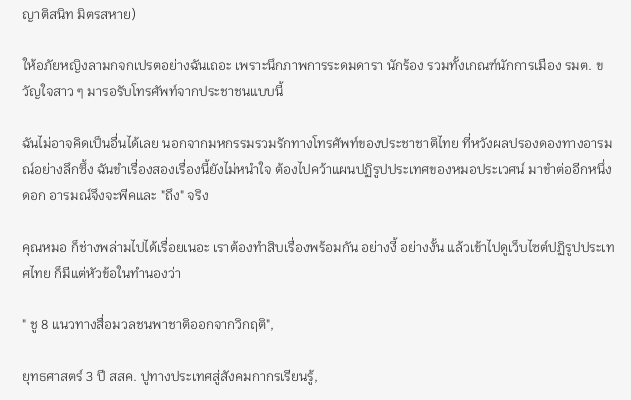ญาติสนิท มิตรสหาย)

ให้อภัยหญิงลามกจกเปรตอย่างฉันเถอะ เพราะนึกภาพการระดมดารา นักร้อง รวมทั้งเกณฑ์นักการเมือง รมต. ขวัญใจสาว ๆ มารอรับโทรศัพท์จากประชาชนแบบนี้

ฉันไม่อาจคิดเป็นอื่นได้เลย นอกจากมหกรรมรวมรักทางโทรศัพท์ของประชาชาติไทย ที่หวังผลปรองดองทางอารมณ์อย่างลึกซึ้ง ฉันขำเรื่องสองเรื่องนี้ยังไม่หนำใจ ต้องไปคว้าแผนปฏิรูปประเทศของหมอประเวศน์ มาขำต่ออีกหนึ่งดอก อารมณ์จึงจะพีคและ "ถึง" จริง

คุณหมอ ก็ช่างพล่ามไปได้เรื่อยเนอะ เราต้องทำสิบเรื่องพร้อมกัน อย่างงี้ อย่างงั้น แล้วเข้าไปดูเว็บไซต์ปฏิรูปประเทศไทย ก็มีแต่หัวข้อในทำนองว่า

" ชู 8 แนวทางสื่อมวลชนพาชาติออกจากวิกฤติ",

ยุทธศาสตร์ 3 ปี สสค. ปูทางประเทศสู่สังคมกากรเรียนรู้,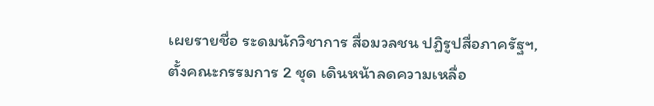เผยรายชื่อ ระดมนักวิชาการ สื่อมวลชน ปฏิรูปสื่อภาครัฐฯ, ตั้งคณะกรรมการ 2 ชุด เดินหน้าลดความเหลื่อ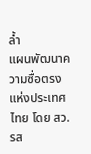ล้ำ
แผนพัฒนาความซื่อตรงแห่งประเทศไทย โดย สว.รส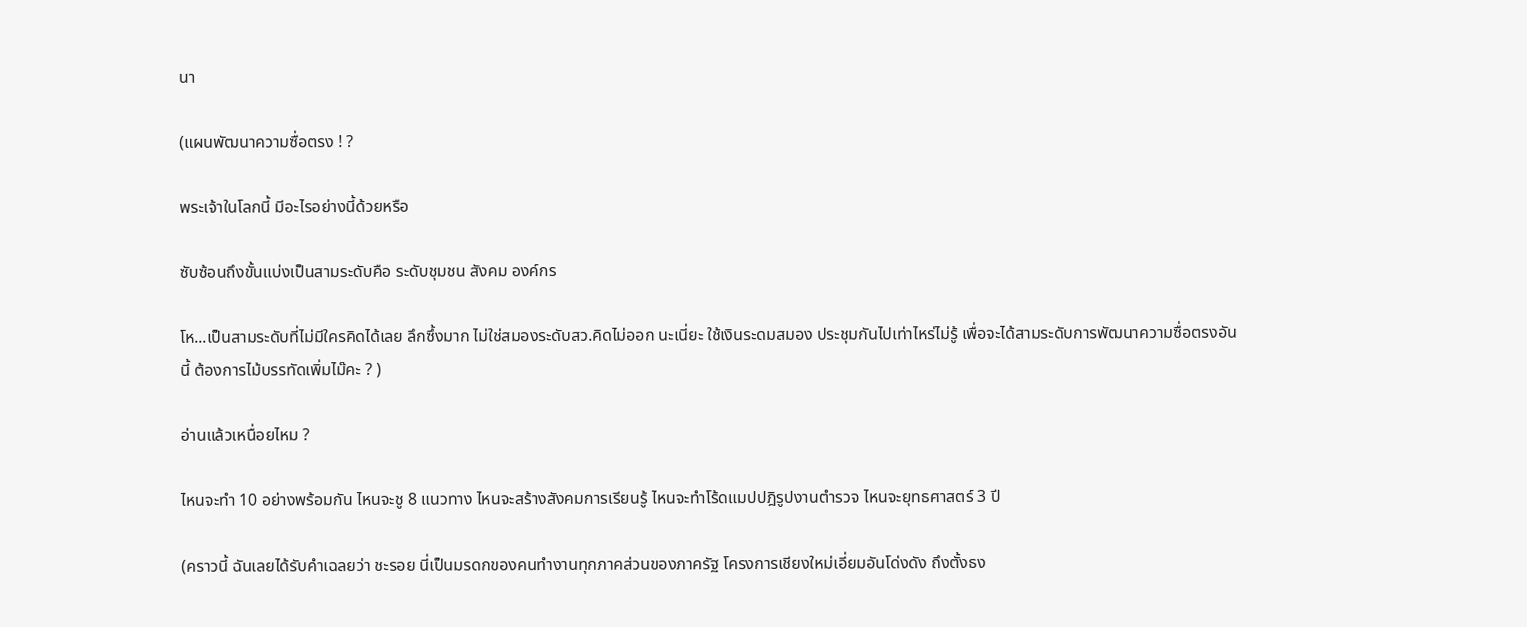นา

(แผนพัฒนาความซื่อตรง ! ?

พระเจ้าในโลกนี้ มีอะไรอย่างนี้ด้วยหรือ

ซับซ้อนถึงขั้นแบ่งเป็นสามระดับคือ ระดับชุมชน สังคม องค์กร

โห...เป็นสามระดับที่ไม่มีใครคิดได้เลย ลึกซึ้งมาก ไม่ใช่สมองระดับสว.คิดไม่ออก นะเนี่ยะ ใช้เงินระดมสมอง ประชุมกันไปเท่าไหร่ไม่รู้ เพื่อจะได้สามระดับการพัฒนาความซื่อตรงอันนี้ ต้องการไม้บรรทัดเพิ่มไม๊คะ ? )

อ่านแล้วเหนื่อยไหม ?

ไหนจะทำ 10 อย่างพร้อมกัน ไหนจะชู 8 แนวทาง ไหนจะสร้างสังคมการเรียนรู้ ไหนจะทำโร้ดแมปปฎิรูปงานตำรวจ ไหนจะยุทธศาสตร์ 3 ปี

(คราวนี้ ฉันเลยได้รับคำเฉลยว่า ชะรอย นี่เป็นมรดกของคนทำงานทุกภาคส่วนของภาครัฐ โครงการเชียงใหม่เอี่ยมอันโด่งดัง ถึงตั้งธง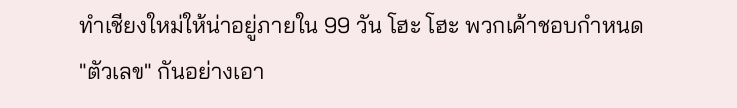ทำเชียงใหม่ให้น่าอยู่ภายใน 99 วัน โฮะ โฮะ พวกเค้าชอบกำหนด "ตัวเลข" กันอย่างเอา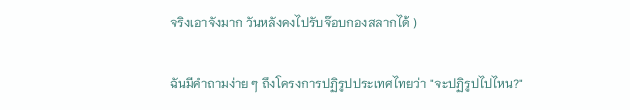จริงเอาจังมาก วันหลังคงไปรับจ๊อบกองสลากได้ )

ฉันมีคำถามง่าย ๆ ถึงโครงการปฏิรูปประเทศไทยว่า "จะปฏิรูปไปไหน?"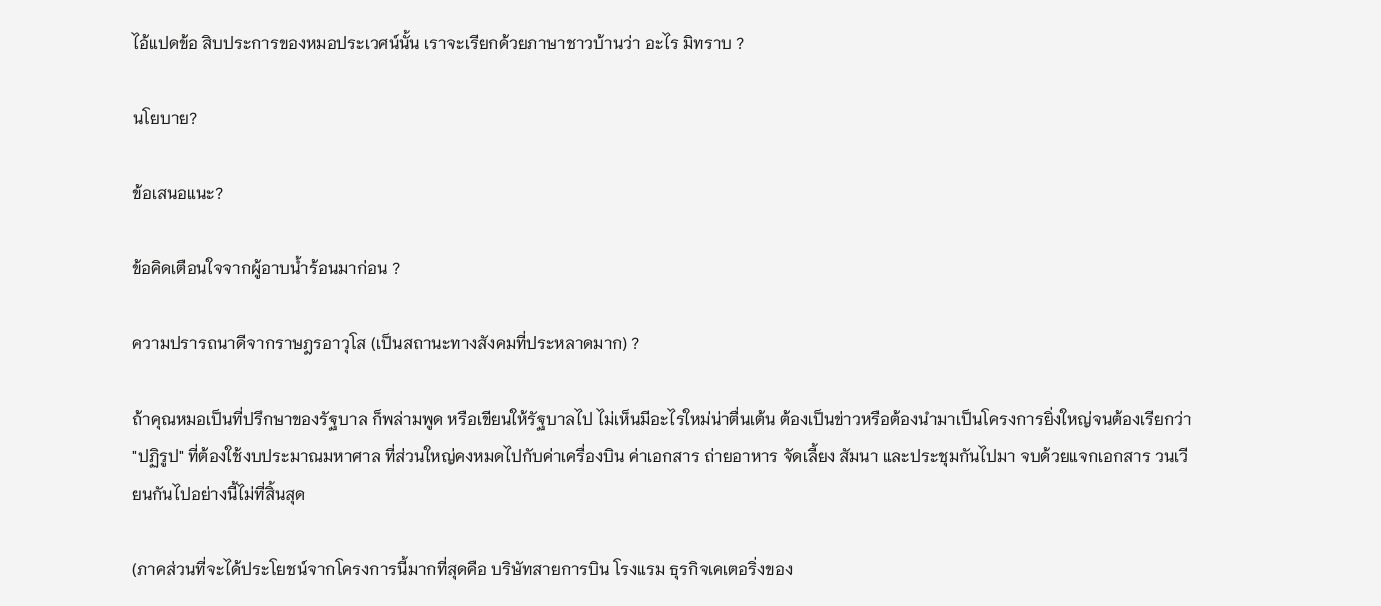ไอ้แปดข้อ สิบประการของหมอประเวศน์นั้น เราจะเรียกด้วยภาษาชาวบ้านว่า อะไร มิทราบ ?

นโยบาย?

ข้อเสนอแนะ?

ข้อคิดเตือนใจจากผู้อาบน้ำร้อนมาก่อน ?

ความปรารถนาดีจากราษฎรอาวุโส (เป็นสถานะทางสังคมที่ประหลาดมาก) ?

ถ้าคุณหมอเป็นที่ปรึกษาของรัฐบาล ก็พล่ามพูด หรือเขียนให้รัฐบาลไป ไม่เห็นมีอะไรใหม่น่าตื่นเต้น ต้องเป็นข่าวหรือต้องนำมาเป็นโครงการยิ่งใหญ่จนต้องเรียกว่า "ปฏิรูป" ที่ต้องใช้งบประมาณมหาศาล ที่ส่วนใหญ่คงหมดไปกับค่าเครื่องบิน ค่าเอกสาร ถ่ายอาหาร จัดเลี้ยง สัมนา และประชุมกันไปมา จบด้วยแจกเอกสาร วนเวียนกันไปอย่างนี้ไม่ที่สิ้นสุด

(ภาคส่วนที่จะได้ประโยชน์จากโครงการนี้มากที่สุดคือ บริษัทสายการบิน โรงแรม ธุรกิจเคเตอริ่งของ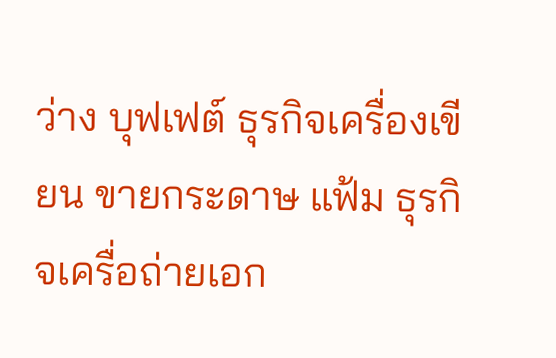ว่าง บุฟเฟต์ ธุรกิจเครื่องเขียน ขายกระดาษ แฟ้ม ธุรกิจเครื่อถ่ายเอก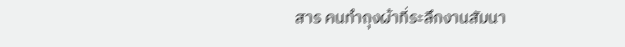สาร คนทำถุงผ้าที่ระลึกงานสัมนา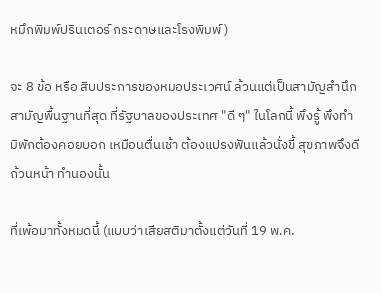หมึกพิมพ์ปรินเตอร์ กระดาษและโรงพิมพ์)

จะ 8 ข้อ หรือ สิบประการของหมอประเวศน์ ล้วนแต่เป็นสามัญสำนึกสามัญพื้นฐานที่สุด ที่รัฐบาลของประเทศ "ดี ๆ" ในโลกนี้ พึงรู้ พึงทำ มิพักต้องคอยบอก เหมือนตื่นเช้า ต้องแปรงฟันแล้วนั่งขี้ สุขภาพจึงดีถ้วนหน้า ทำนองนั้น

ที่เพ้อมาทั้งหมดนี้ (แบบว่าเสียสติมาตั้งแต่วันที่ 19 พ.ค.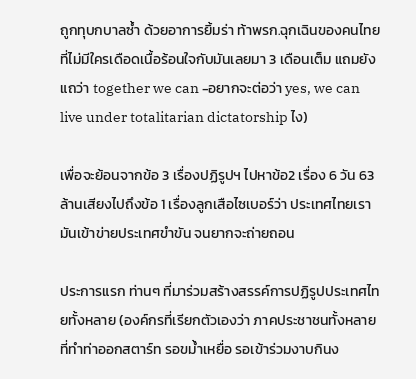ถูกทุบกบาลซ้ำ ด้วยอาการยิ้มร่า ท้าพรก.ฉุกเฉินของคนไทยที่ไม่มีใครเดือดเนื้อร้อนใจกับมันเลยมา 3 เดือนเต็ม แถมยังแถว่า together we can -อยากจะต่อว่า yes, we can live under totalitarian dictatorship ไง)

เพื่อจะย้อนจากข้อ 3 เรื่องปฏิรูปฯ ไปหาข้อ2 เรื่อง 6 วัน 63 ล้านเสียงไปถึงข้อ 1 เรื่องลูกเสือไซเบอร์ว่า ประเทศไทยเรามันเข้าข่ายประเทศขำขัน จนยากจะถ่ายถอน

ประการแรก ท่านๆ ที่มาร่วมสร้างสรรค์การปฏิรูปประเทศไทยทั้งหลาย (องค์กรที่เรียกตัวเองว่า ภาคประชาชนทั้งหลาย ที่ทำท่าออกสตาร์ท รอขม้ำเหยื่อ รอเข้าร่วมงาบกินง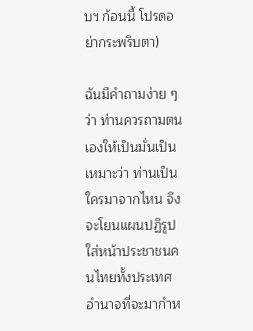บฯ ก้อนนี้ โปรดอย่ากระพริบตา)

ฉันมีคำถามง่าย ๆ ว่า ท่านควรถามตนเองให้เป็นมั่นเป็นเหมาะว่า ท่านเป็นใครมาจากไหน จึงจะโยนแผนปฏิรูปใส่หน้าประชาชนคนไทยทั้งประเทศ อำนาจที่จะมากำห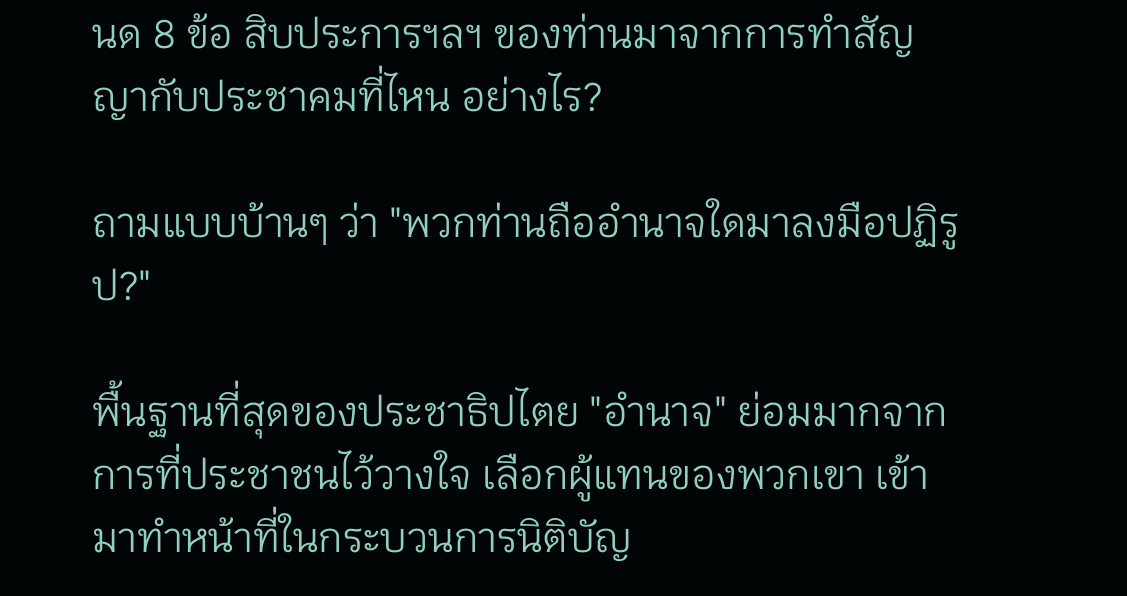นด 8 ข้อ สิบประการฯลฯ ของท่านมาจากการทำสัญญากับประชาคมที่ไหน อย่างไร?

ถามแบบบ้านๆ ว่า "พวกท่านถืออำนาจใดมาลงมือปฏิรูป?"

พื้นฐานที่สุดของประชาธิปไตย "อำนาจ" ย่อมมากจากการที่ประชาชนไว้วางใจ เลือกผู้แทนของพวกเขา เข้ามาทำหน้าที่ในกระบวนการนิติบัญ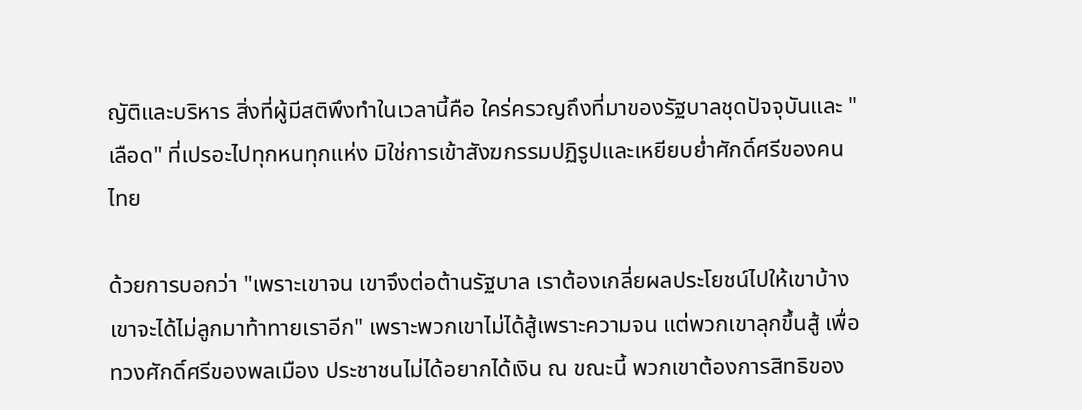ญัติและบริหาร สิ่งที่ผู้มีสติพึงทำในเวลานี้คือ ใคร่ครวญถึงที่มาของรัฐบาลชุดปัจจุบันและ "เลือด" ที่เปรอะไปทุกหนทุกแห่ง มิใช่การเข้าสังฆกรรมปฏิรูปและเหยียบย่ำศักดิ์ศรีของคนไทย

ด้วยการบอกว่า "เพราะเขาจน เขาจึงต่อต้านรัฐบาล เราต้องเกลี่ยผลประโยชน์ไปให้เขาบ้าง เขาจะได้ไม่ลูกมาท้าทายเราอีก" เพราะพวกเขาไม่ได้สู้เพราะความจน แต่พวกเขาลุกขึ้นสู้ เพื่อทวงศักดิ์ศรีของพลเมือง ประชาชนไม่ได้อยากได้เงิน ณ ขณะนี้ พวกเขาต้องการสิทธิของ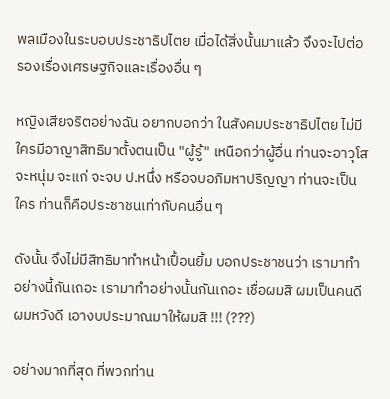พลเมืองในระบอบประชาธิปไตย เมื่อได้สิ่งนั้นมาแล้ว จึงจะไปต่อรองเรื่องเศรษฐกิจและเรื่องอื่น ๆ

หญิงเสียจริตอย่างฉัน อยากบอกว่า ในสังคมประชาธิปไตย ไม่มีใครมีอาญาสิทธิมาตั้งตนเป็น "ผู้รู้" เหนือกว่าผู้อื่น ท่านจะอาวุโส จะหนุ่ม จะแก่ จะจบ ป.หนึ่ง หรือจบอภิมหาปริญญา ท่านจะเป็นใคร ท่านก็คือประชาชนเท่ากับคนอื่น ๆ

ดังนั้น จึงไม่มีสิทธิมาทำหน้าเปื้อนยิ้ม บอกประชาชนว่า เรามาทำอย่างนี้กันเถอะ เรามาทำอย่างนั้นกันเถอะ เชื่อผมสิ ผมเป็นคนดี ผมหวังดี เอางบประมาณมาให้ผมสิ !!! (???)

อย่างมากที่สุด ที่พวกท่าน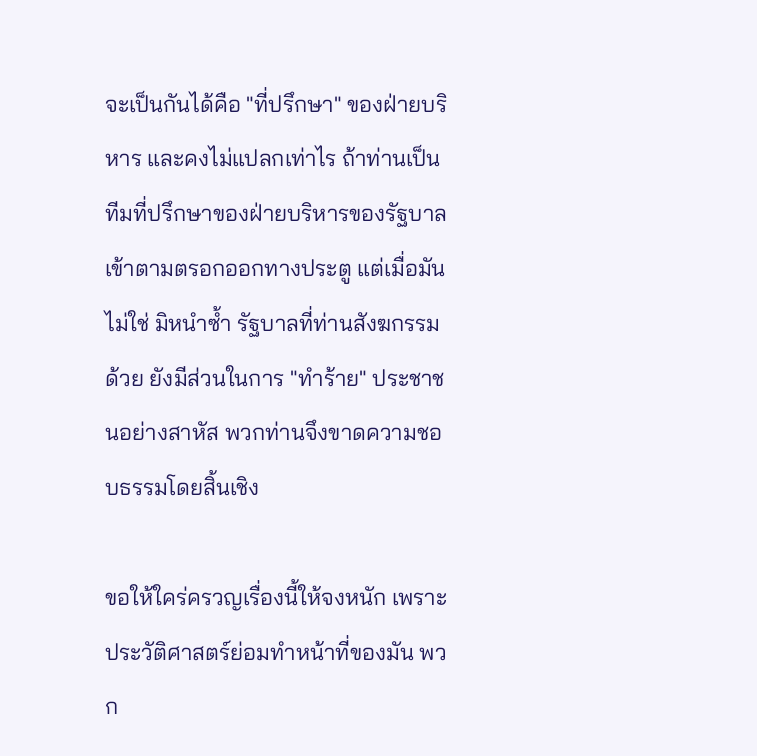จะเป็นกันได้คือ "ที่ปรึกษา" ของฝ่ายบริหาร และคงไม่แปลกเท่าไร ถ้าท่านเป็นทีมที่ปรึกษาของฝ่ายบริหารของรัฐบาล เข้าตามตรอกออกทางประตู แต่เมื่อมันไม่ใช่ มิหนำซ้ำ รัฐบาลที่ท่านสังฆกรรมด้วย ยังมีส่วนในการ "ทำร้าย" ประชาชนอย่างสาหัส พวกท่านจึงขาดความชอบธรรมโดยสิ้นเชิง

ขอให้ใคร่ครวญเรื่องนี้ให้จงหนัก เพราะประวัติศาสตร์ย่อมทำหน้าที่ของมัน พวก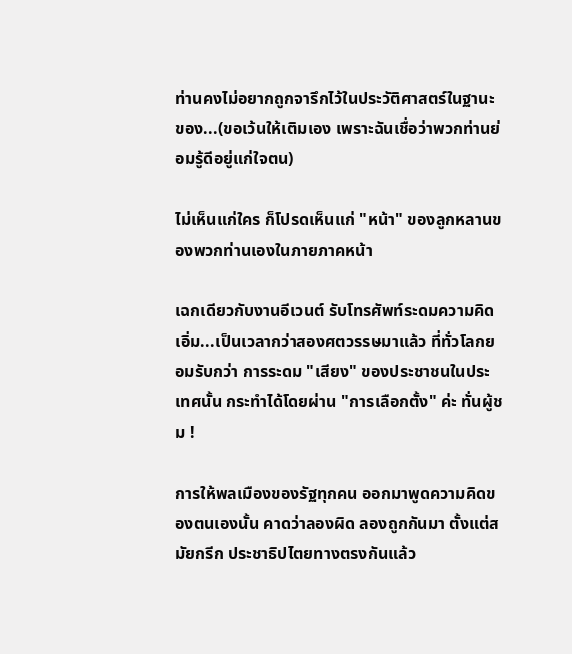ท่านคงไม่อยากถูกจารึกไว้ในประวัติศาสตร์ในฐานะของ...(ขอเว้นให้เติมเอง เพราะฉันเชื่อว่าพวกท่านย่อมรู้ดีอยู่แก่ใจตน)

ไม่เห็นแก่ใคร ก็โปรดเห็นแก่ "หน้า" ของลูกหลานของพวกท่านเองในภายภาคหน้า

เฉกเดียวกับงานอีเวนต์ รับโทรศัพท์ระดมความคิด เอิ่ม...เป็นเวลากว่าสองศตวรรษมาแล้ว ที่ทั่วโลกยอมรับกว่า การระดม "เสียง" ของประชาชนในประเทศนั้น กระทำได้โดยผ่าน "การเลือกตั้ง" ค่ะ ทั่นผู้ชม !

การให้พลเมืองของรัฐทุกคน ออกมาพูดความคิดของตนเองนั้น คาดว่าลองผิด ลองถูกกันมา ตั้งแต่สมัยกรีก ประชาธิปไตยทางตรงกันแล้ว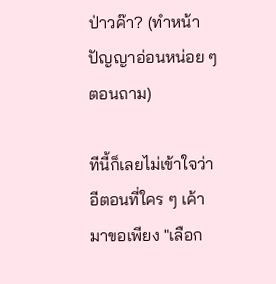ป่าวค๊า? (ทำหน้าปัญญาอ่อนหน่อย ๆ ตอนถาม)

ทีนี้ก็เลยไม่เข้าใจว่า อีตอนที่ใคร ๆ เค้ามาขอเพียง "เลือก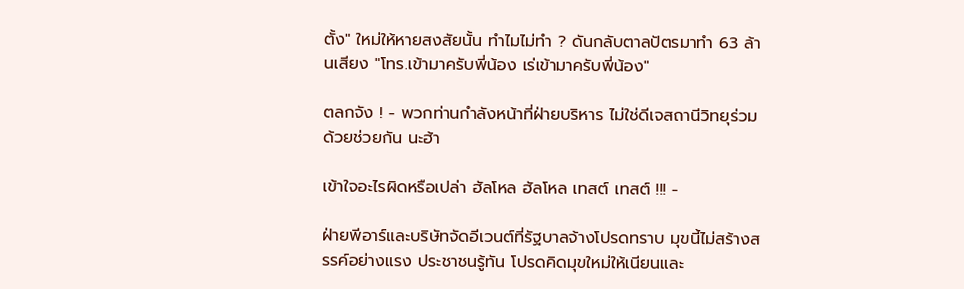ตั้ง" ใหม่ให้หายสงสัยนั้น ทำไมไม่ทำ ? ดันกลับตาลปัตรมาทำ 63 ล้านเสียง "โทร.เข้ามาครับพี่น้อง เร่เข้ามาครับพี่น้อง"

ตลกจัง ! - พวกท่านกำลังหน้าที่ฝ่ายบริหาร ไม่ใช่ดีเจสถานีวิทยุร่วมด้วยช่วยกัน นะฮ้า

เข้าใจอะไรผิดหรือเปล่า ฮัลโหล ฮัลโหล เทสต์ เทสต์ !!! -

ฝ่ายพีอาร์และบริษัทจัดอีเวนต์ที่รัฐบาลจ้างโปรดทราบ มุขนี้ไม่สร้างสรรค์อย่างแรง ประชาชนรู้ทัน โปรดคิดมุขใหม่ให้เนียนและ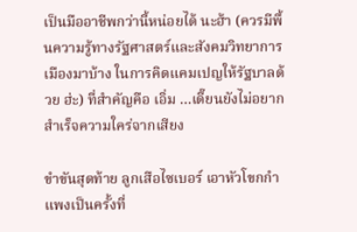เป็นมืออาชีพกว่านี้หน่อยได้ นะฮ้า (ควรมีพื้นความรู้ทางรัฐศาสตร์และสังคมวิทยาการเมืองมาบ้าง ในการคิดแคมเปญให้รัฐบาลด้วย ฮ่ะ) ที่สำคัญคือ เอิ่ม ...เดี๊ยนยังไม่อยากสำเร็จความใคร่จากเสียง

ขำขันสุดท้าย ลูกเสือไซเบอร์ เอาหัวโขกกำแพงเป็นครั้งที่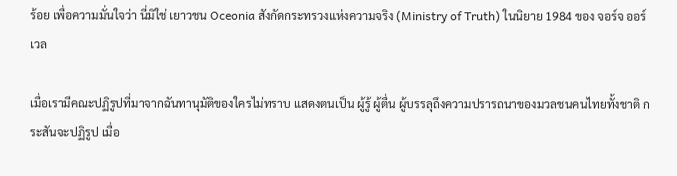ร้อย เพื่อความมั่นใจว่า นี่มิใช่ เยาวชน Oceonia สังกัดกระทรวงแห่งความจริง (Ministry of Truth) ในนิยาย 1984 ของ จอร์จ ออร์เวล

เมื่อเรามีคณะปฏิรูปที่มาจากฉันทานุมัติของใครไม่ทราบ แสดงตนเป็น ผู้รู้ ผู้ตื่น ผู้บรรลุถึงความปรารถนาของมวลชนคนไทยทั้งชาติ กระสันจะปฏิรูป เมื่อ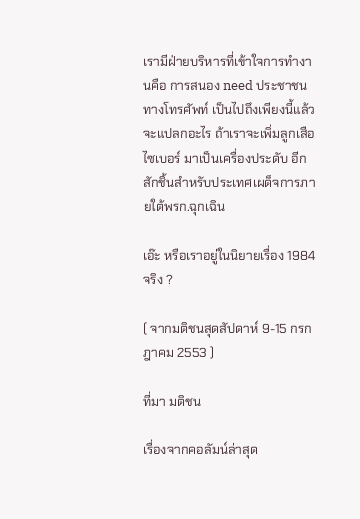เรามีฝ่ายบริหารที่เข้าใจการทำงานคือ การสนอง need ประชาชนทางโทรศัพท์ เป็นไปถึงเพียงนี้แล้ว จะแปลกอะไร ถ้าเราจะเพิ่มลูกเสือไซเบอร์ มาเป็นเครื่องประดับ อีกสักชิ้นสำหรับประเทศเผด็จการภายใต้พรก.ฉุกเฉิน

เอ๊ะ หรือเราอยู่ในนิยายเรื่อง 1984 จริง ?

( จากมติชนสุดสัปดาห์ 9-15 กรกฎาคม 2553 )

ที่มา มติชน

เรื่องจากคอลัมน์ล่าสุด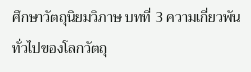ศึกษาวัตถุนิยมวิภาษ บทที่ 3 ความเกี่ยวพันทั่วไปของโลกวัตถุ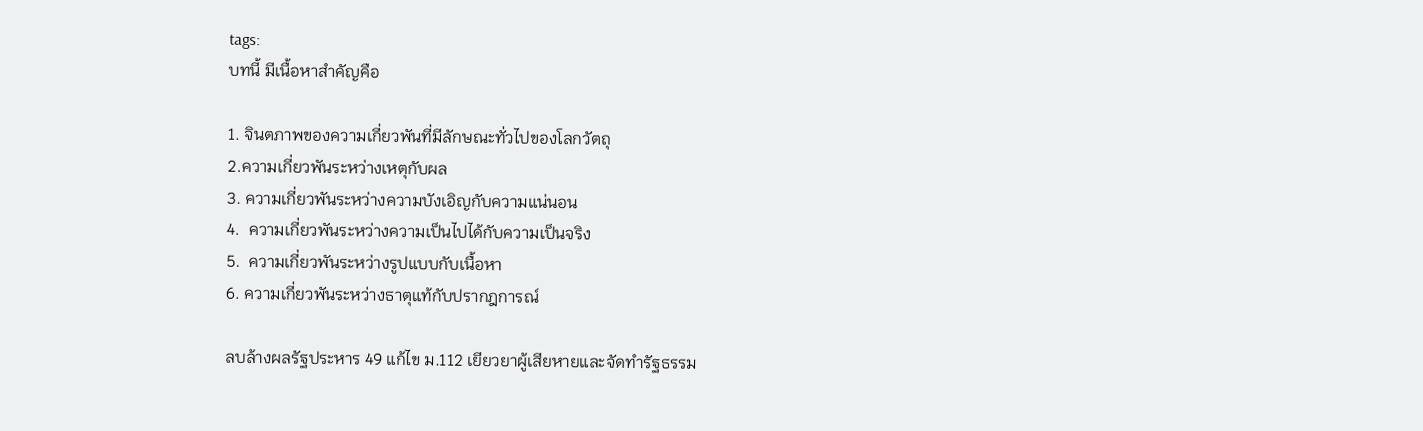tags:
บทนี้ มีเนื้อหาสำคัญคือ

1. จินตภาพของความเกี่ยวพันที่มีลักษณะทั่วไปของโลกวัตถุ
2.ความเกี่ยวพันระหว่างเหตุกับผล
3. ความเกี่ยวพันระหว่างความบังเอิญกับความแน่นอน
4.  ความเกี่ยวพันระหว่างความเป็นไปได้กับความเป็นจริง
5.  ความเกี่ยวพันระหว่างรูปแบบกับเนื้อหา
6. ความเกี่ยวพันระหว่างธาตุแท้กับปรากฎการณ์

ลบล้างผลรัฐประหาร 49 แก้ไข ม.112 เยียวยาผู้เสียหายและจัดทำรัฐธรรม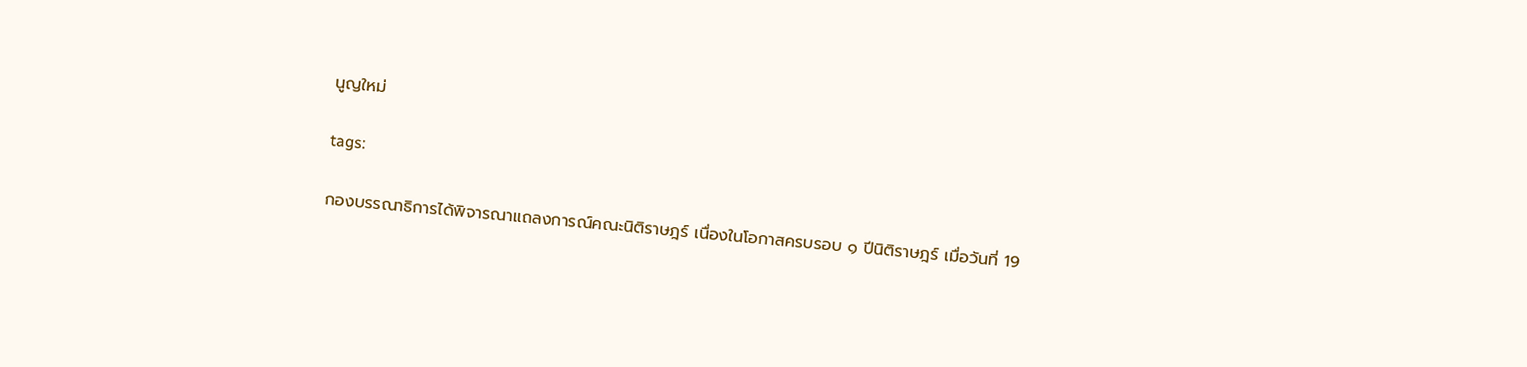นูญใหม่

tags:

กองบรรณาธิการได้พิจารณาแถลงการณ์คณะนิติราษฎร์ เนื่องในโอกาสครบรอบ ๑ ปีนิติราษฎร์ เมื่อวันที่ 19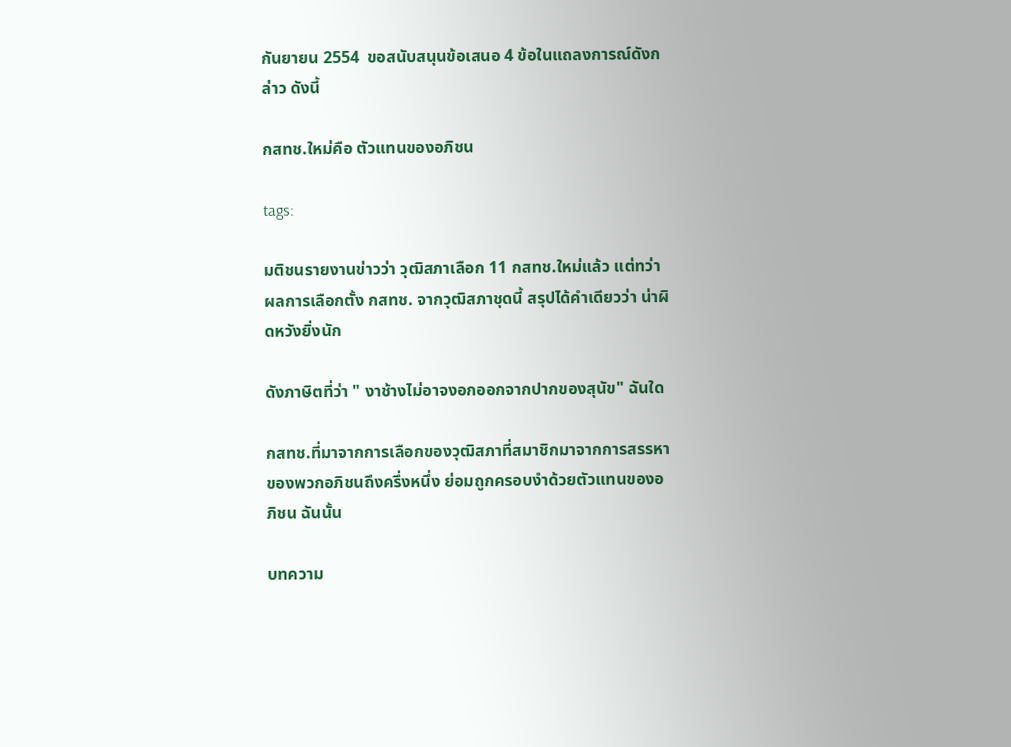กันยายน 2554  ขอสนับสนุนข้อเสนอ 4 ข้อในแถลงการณ์ดังกล่าว ดังนี้

กสทช.ใหม่คือ ตัวแทนของอภิชน

tags:

มติชนรายงานข่าวว่า วุฒิสภาเลือก 11 กสทช.ใหม่แล้ว แต่ทว่า ผลการเลือกตั้ง กสทช. จากวุฒิสภาชุดนี้ สรุปได้คำเดียวว่า น่าผิดหวังยิ่งนัก

ดังภาษิตที่ว่า " งาช้างไม่อาจงอกออกจากปากของสุนัข" ฉันใด

กสทช.ที่มาจากการเลือกของวุฒิสภาที่สมาชิกมาจากการสรรหาของพวกอภิชนถึงครึ่งหนึ่ง ย่อมถูกครอบงำด้วยตัวแทนของอภิชน ฉันนั้น

บทความ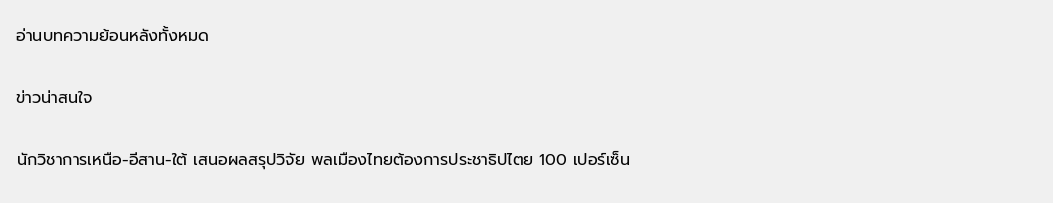อ่านบทความย้อนหลังทั้งหมด

ข่าวน่าสนใจ

นักวิชาการเหนือ-อีสาน-ใต้ เสนอผลสรุปวิจัย พลเมืองไทยต้องการประชาธิปไตย 100 เปอร์เซ็น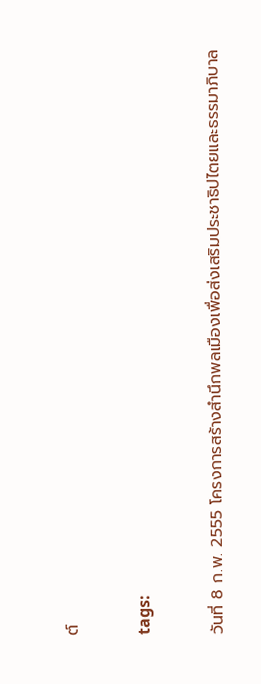ต์

tags:

วันที่ 8 ก.พ. 2555 โครงการสร้างสำนึกพลเมืองเพื่อส่งเสริมประชาธิปไตยและธรรมาภิบาล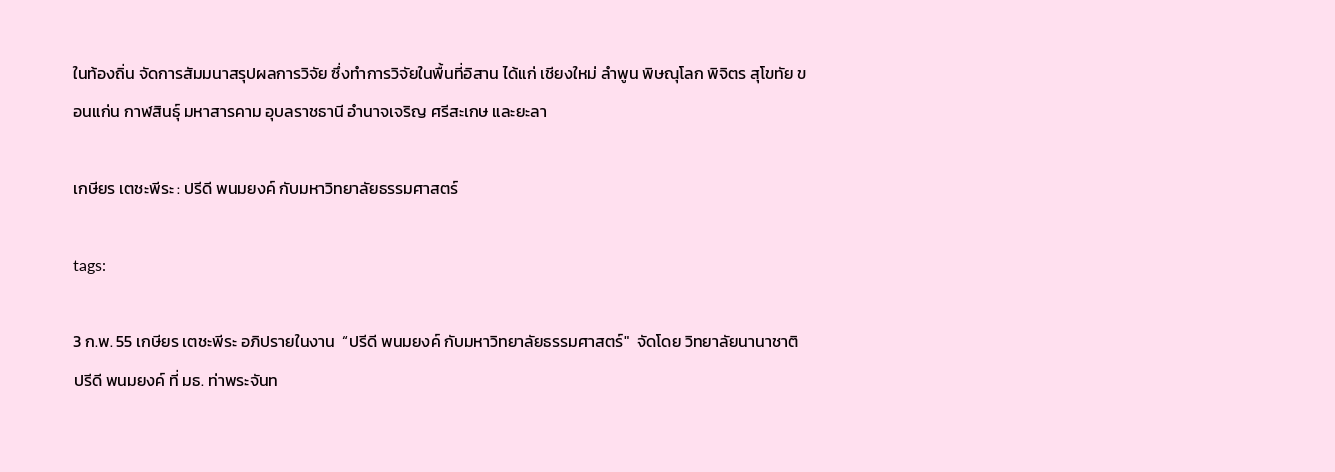ในท้องถิ่น จัดการสัมมนาสรุปผลการวิจัย ซึ่งทำการวิจัยในพื้นที่อิสาน ได้แก่ เชียงใหม่ ลำพูน พิษณุโลก พิจิตร สุโขทัย ขอนแก่น กาฬสินธุ์ มหาสารคาม อุบลราชธานี อำนาจเจริญ ศรีสะเกษ และยะลา

เกษียร เตชะพีระ : ปรีดี พนมยงค์ กับมหาวิทยาลัยธรรมศาสตร์

tags:

3 ก.พ. 55 เกษียร เตชะพีระ อภิปรายในงาน  “ปรีดี พนมยงค์ กับมหาวิทยาลัยธรรมศาสตร์"  จัดโดย วิทยาลัยนานาชาติปรีดี พนมยงค์ ที่ มธ. ท่าพระจันท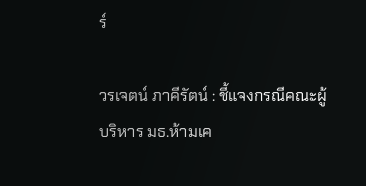ร์

วรเจตน์ ภาคีรัตน์ : ชี้แจงกรณีคณะผู้บริหาร มธ.ห้ามเค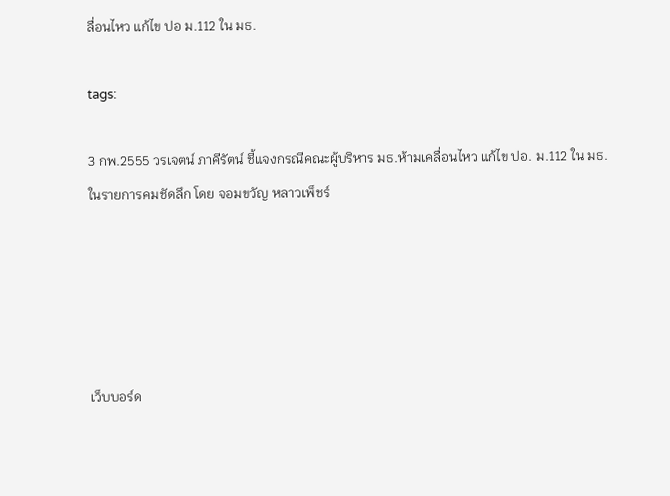ลื่อนไหว แก้ไข ปอ ม.112 ใน มธ.

tags:

3 กพ.2555 วรเจตน์ ภาคีรัตน์ ชี้แจงกรณีคณะผู้บริหาร มธ.ห้ามเคลื่อนไหว แก้ไข ปอ. ม.112 ใน มธ.ในรายการคมชัดลึก โดย จอมขวัญ หลาวเพ็ชร์





เว็บบอร์ด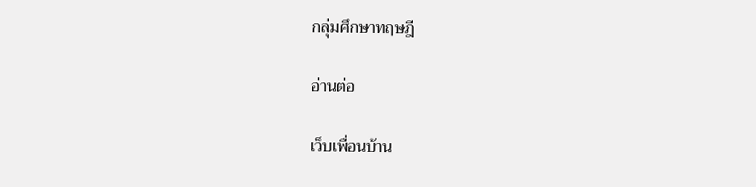กลุ่มศึกษาทฤษฎี

อ่านต่อ

เว็บเพื่อนบ้าน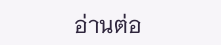อ่านต่อ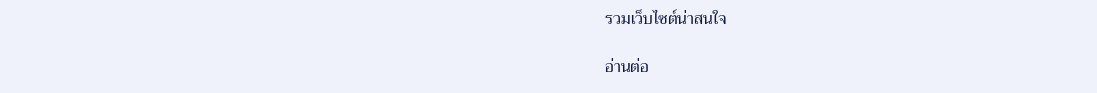รวมเว็บไซต์น่าสนใจ

อ่านต่อ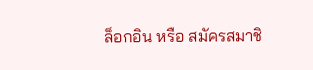ล็อกอิน หรือ สมัครสมาชิ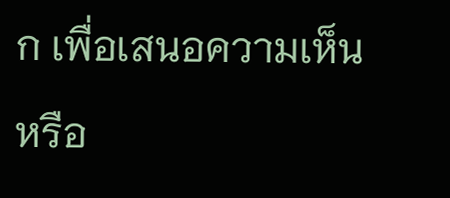ก เพื่อเสนอความเห็นหรือ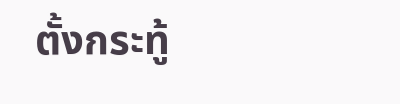ตั้งกระทู้